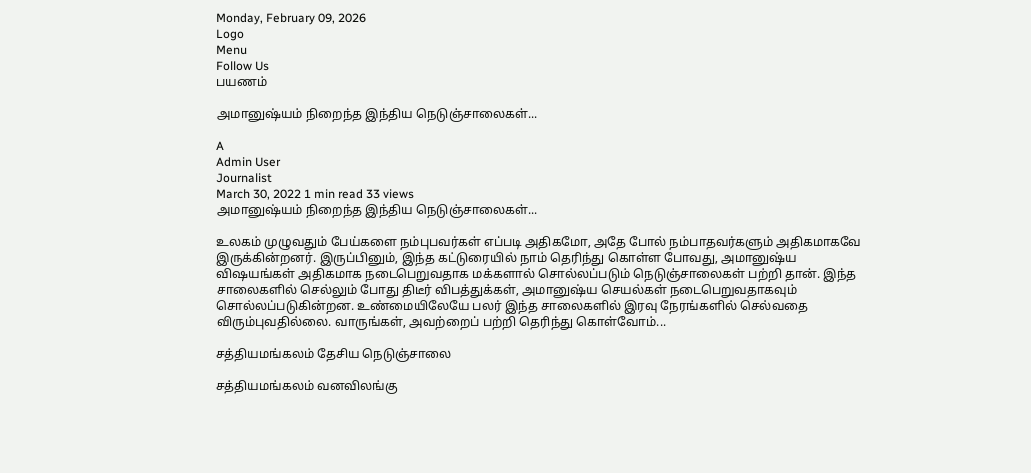Monday, February 09, 2026
Logo
Menu
Follow Us
பயணம்

அமானுஷ்யம் நிறைந்த இந்திய நெடுஞ்சாலைகள்...

A
Admin User
Journalist
March 30, 2022 1 min read 33 views
அமானுஷ்யம் நிறைந்த இந்திய நெடுஞ்சாலைகள்...

உலகம் முழுவதும் பேய்களை நம்புபவர்கள் எப்படி அதிகமோ, அதே போல் நம்பாதவர்களும் அதிகமாகவே இருக்கின்றனர். இருப்பினும், இந்த கட்டுரையில் நாம் தெரிந்து கொள்ள போவது, அமானுஷ்ய விஷயங்கள் அதிகமாக நடைபெறுவதாக மக்களால் சொல்லப்படும் நெடுஞ்சாலைகள் பற்றி தான். இந்த சாலைகளில் செல்லும் போது திடீர் விபத்துக்கள், அமானுஷ்ய செயல்கள் நடைபெறுவதாகவும் சொல்லப்படுகின்றன. உண்மையிலேயே பலர் இந்த சாலைகளில் இரவு நேரங்களில் செல்வதை விரும்புவதில்லை. வாருங்கள், அவற்றைப் பற்றி தெரிந்து கொள்வோம்...

சத்தியமங்கலம் தேசிய நெடுஞ்சாலை

சத்தியமங்கலம் வனவிலங்கு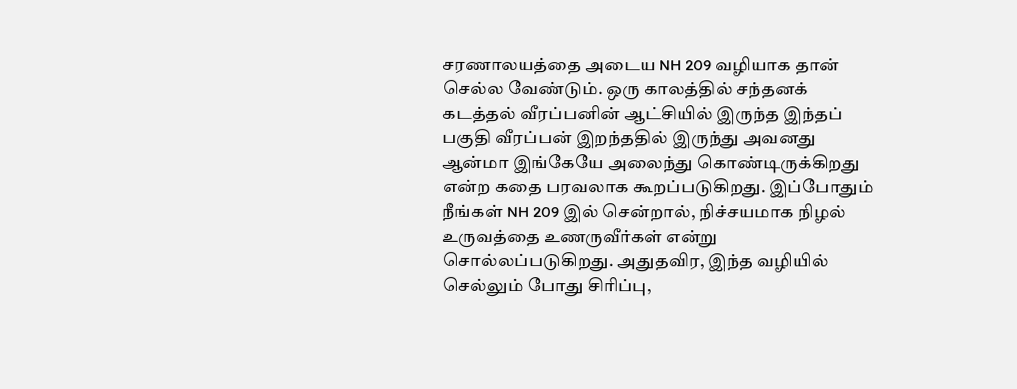சரணாலயத்தை அடைய NH 209 வழியாக தான் செல்ல வேண்டும். ஒரு காலத்தில் சந்தனக் கடத்தல் வீரப்பனின் ஆட்சியில் இருந்த இந்தப் பகுதி வீரப்பன் இறந்ததில் இருந்து அவனது ஆன்மா இங்கேயே அலைந்து கொண்டிருக்கிறது என்ற கதை பரவலாக கூறப்படுகிறது. இப்போதும் நீங்கள் NH 209 இல் சென்றால், நிச்சயமாக நிழல் உருவத்தை உணருவீர்கள் என்று சொல்லப்படுகிறது. அதுதவிர, இந்த வழியில் செல்லும் போது சிரிப்பு,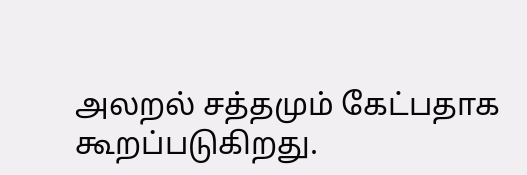அலறல் சத்தமும் கேட்பதாக கூறப்படுகிறது.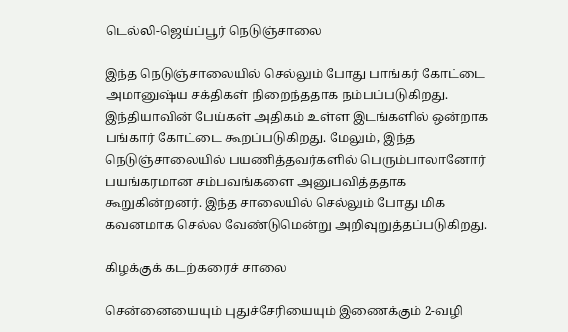டெல்லி-ஜெய்ப்பூர் நெடுஞ்சாலை

இந்த நெடுஞ்சாலையில் செல்லும் போது பாங்கர் கோட்டை அமானுஷ்ய சக்திகள் நிறைந்ததாக நம்பப்படுகிறது. இந்தியாவின் பேய்கள் அதிகம் உள்ள இடங்களில் ஒன்றாக பங்கார் கோட்டை கூறப்படுகிறது. மேலும், இந்த நெடுஞ்சாலையில் பயணித்தவர்களில் பெரும்பாலானோர் பயங்கரமான சம்பவங்களை அனுபவித்ததாக கூறுகின்றனர். இந்த சாலையில் செல்லும் போது மிக கவனமாக செல்ல வேண்டுமென்று அறிவுறுத்தப்படுகிறது.

கிழக்குக் கடற்கரைச் சாலை

சென்னையையும் புதுச்சேரியையும் இணைக்கும் 2-வழி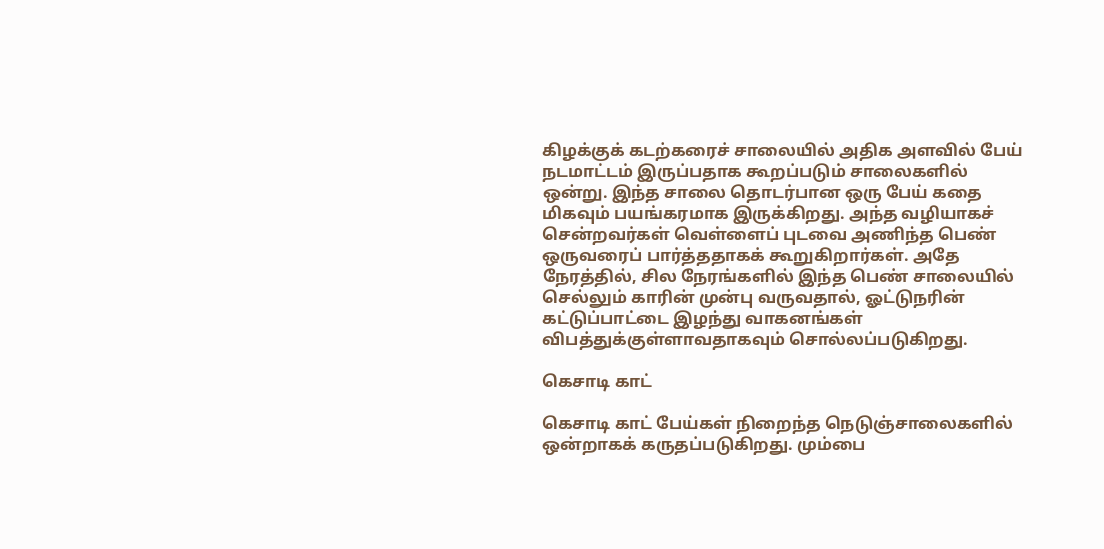கிழக்குக் கடற்கரைச் சாலையில் அதிக அளவில் பேய் நடமாட்டம் இருப்பதாக கூறப்படும் சாலைகளில் ஒன்று. இந்த சாலை தொடர்பான ஒரு பேய் கதை மிகவும் பயங்கரமாக இருக்கிறது. அந்த வழியாகச் சென்றவர்கள் வெள்ளைப் புடவை அணிந்த பெண் ஒருவரைப் பார்த்ததாகக் கூறுகிறார்கள். அதே நேரத்தில், சில நேரங்களில் இந்த பெண் சாலையில் செல்லும் காரின் முன்பு வருவதால், ஓட்டுநரின் கட்டுப்பாட்டை இழந்து வாகனங்கள் விபத்துக்குள்ளாவதாகவும் சொல்லப்படுகிறது.

கெசாடி காட்

கெசாடி காட் பேய்கள் நிறைந்த நெடுஞ்சாலைகளில் ஒன்றாகக் கருதப்படுகிறது. மும்பை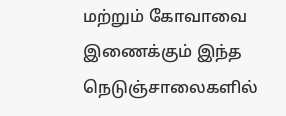மற்றும் கோவாவை இணைக்கும் இந்த நெடுஞ்சாலைகளில்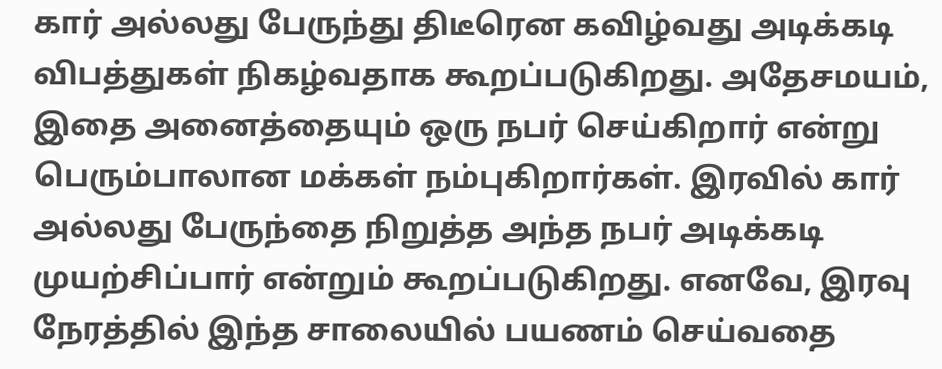கார் அல்லது பேருந்து திடீரென கவிழ்வது அடிக்கடி விபத்துகள் நிகழ்வதாக கூறப்படுகிறது. அதேசமயம், இதை அனைத்தையும் ஒரு நபர் செய்கிறார் என்று பெரும்பாலான மக்கள் நம்புகிறார்கள். இரவில் கார் அல்லது பேருந்தை நிறுத்த அந்த நபர் அடிக்கடி முயற்சிப்பார் என்றும் கூறப்படுகிறது. எனவே, இரவு நேரத்தில் இந்த சாலையில் பயணம் செய்வதை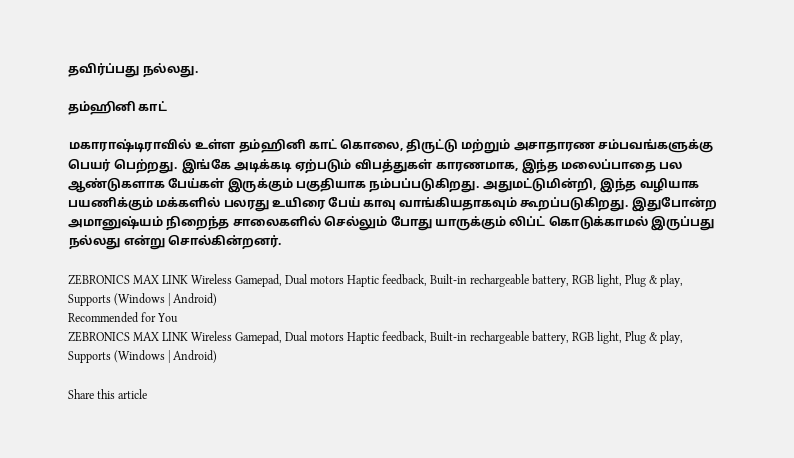தவிர்ப்பது நல்லது.

தம்ஹினி காட்

மகாராஷ்டிராவில் உள்ள தம்ஹினி காட் கொலை, திருட்டு மற்றும் அசாதாரண சம்பவங்களுக்கு பெயர் பெற்றது. இங்கே அடிக்கடி ஏற்படும் விபத்துகள் காரணமாக, இந்த மலைப்பாதை பல ஆண்டுகளாக பேய்கள் இருக்கும் பகுதியாக நம்பப்படுகிறது. அதுமட்டுமின்றி, இந்த வழியாக பயணிக்கும் மக்களில் பலரது உயிரை பேய் காவு வாங்கியதாகவும் கூறப்படுகிறது. இதுபோன்ற அமானுஷ்யம் நிறைந்த சாலைகளில் செல்லும் போது யாருக்கும் லிப்ட் கொடுக்காமல் இருப்பது நல்லது என்று சொல்கின்றனர்.

ZEBRONICS MAX LINK Wireless Gamepad, Dual motors Haptic feedback, Built-in rechargeable battery, RGB light, Plug & play, Supports (Windows | Android)
Recommended for You
ZEBRONICS MAX LINK Wireless Gamepad, Dual motors Haptic feedback, Built-in rechargeable battery, RGB light, Plug & play, Supports (Windows | Android)

Share this article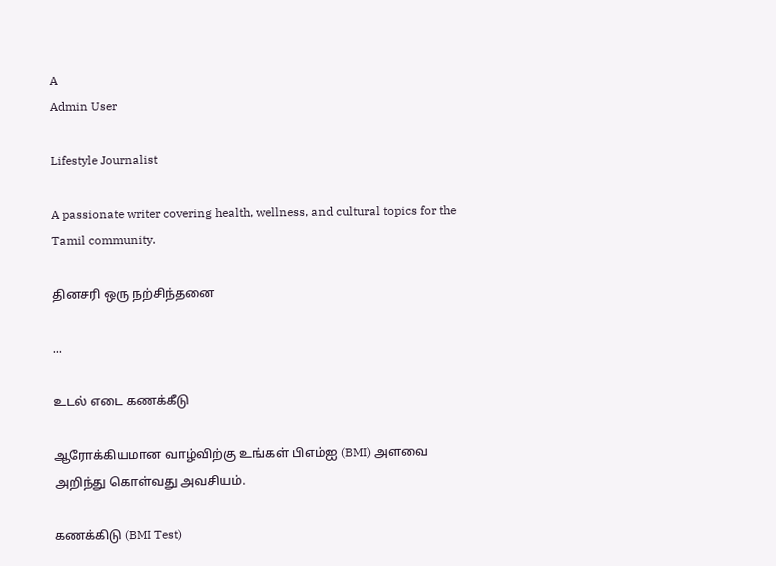A
Admin User

Lifestyle Journalist

A passionate writer covering health, wellness, and cultural topics for the Tamil community.

தினசரி ஒரு நற்சிந்தனை

...

உடல் எடை கணக்கீடு

ஆரோக்கியமான வாழ்விற்கு உங்கள் பிஎம்ஐ (BMI) அளவை அறிந்து கொள்வது அவசியம்.

கணக்கிடு (BMI Test)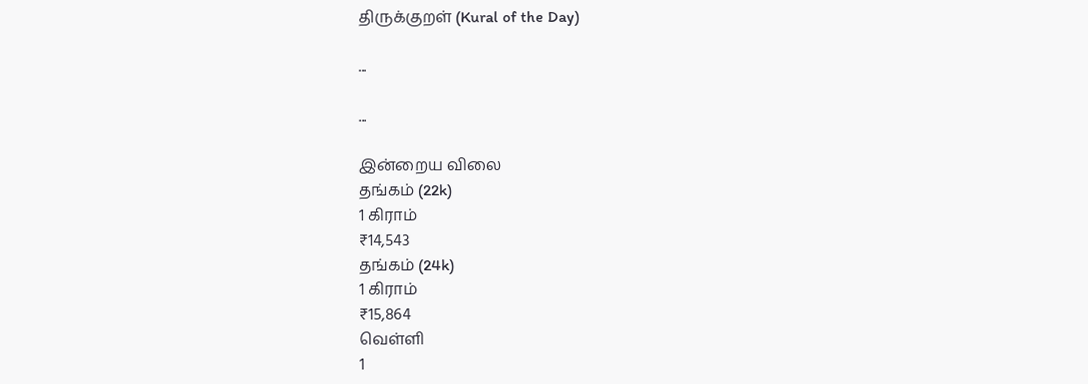திருக்குறள் (Kural of the Day)

...

...

இன்றைய விலை
தங்கம் (22k)
1 கிராம்
₹14,543
தங்கம் (24k)
1 கிராம்
₹15,864
வெள்ளி
1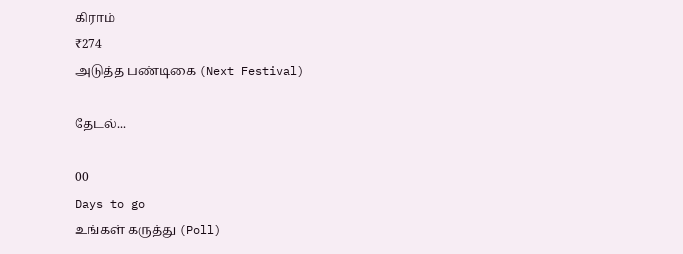கிராம்
₹274
அடுத்த பண்டிகை (Next Festival)

தேடல்...

00
Days to go
உங்கள் கருத்து (Poll)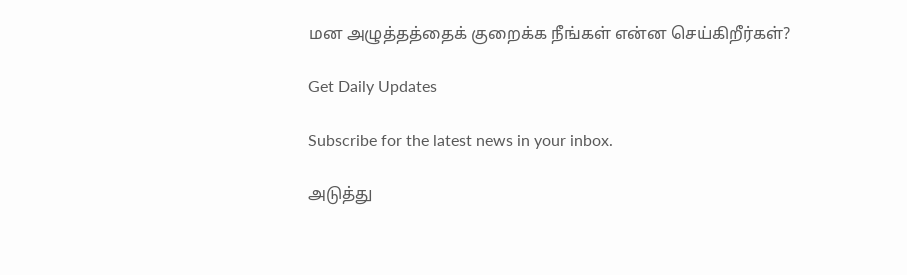மன அழுத்தத்தைக் குறைக்க நீங்கள் என்ன செய்கிறீர்கள்?

Get Daily Updates

Subscribe for the latest news in your inbox.

அடுத்து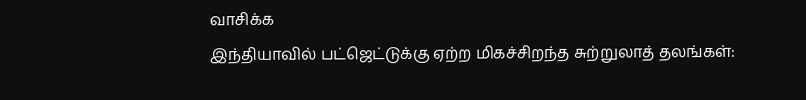வாசிக்க
இந்தியாவில் பட்ஜெட்டுக்கு ஏற்ற மிகச்சிறந்த சுற்றுலாத் தலங்கள்: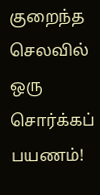குறைந்த செலவில் ஒரு சொர்க்கப் பயணம்!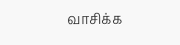வாசிக்க